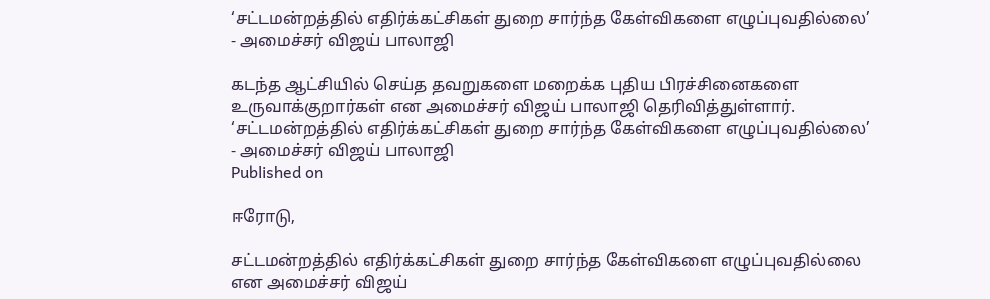‘சட்டமன்றத்தில் எதிர்க்கட்சிகள் துறை சார்ந்த கேள்விகளை எழுப்புவதில்லை’ - அமைச்சர் விஜய் பாலாஜி

கடந்த ஆட்சியில் செய்த தவறுகளை மறைக்க புதிய பிரச்சினைகளை உருவாக்குறார்கள் என அமைச்சர் விஜய் பாலாஜி தெரிவித்துள்ளார்.
‘சட்டமன்றத்தில் எதிர்க்கட்சிகள் துறை சார்ந்த கேள்விகளை எழுப்புவதில்லை’ - அமைச்சர் விஜய் பாலாஜி
Published on

ஈரோடு,

சட்டமன்றத்தில் எதிர்க்கட்சிகள் துறை சார்ந்த கேள்விகளை எழுப்புவதில்லை என அமைச்சர் விஜய்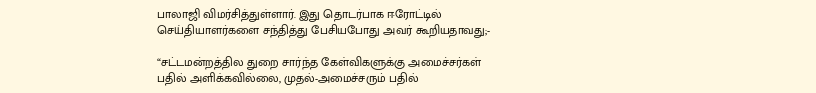பாலாஜி விமர்சித்துள்ளார். இது தொடர்பாக ஈரோட்டில் செய்தியாளர்களை சந்தித்து பேசியபோது அவர் கூறியதாவது;-

“சட்டமன்றத்தில துறை சார்ந்த கேள்விகளுக்கு அமைச்சர்கள் பதில் அளிக்கவில்லை, முதல்-அமைச்சரும் பதில்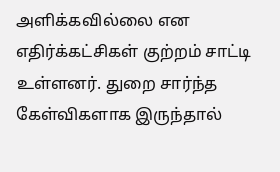அளிக்கவில்லை என எதிர்க்கட்சிகள் குற்றம் சாட்டி உள்ளனர். துறை சார்ந்த கேள்விகளாக இருந்தால்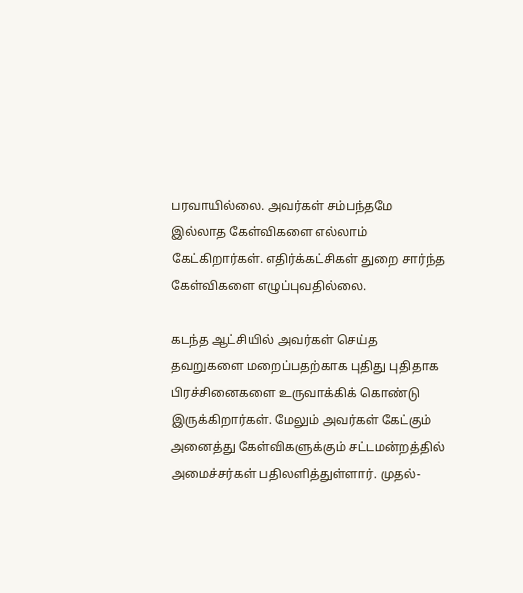பரவாயில்லை. அவர்கள் சம்பந்தமே இல்லாத கேள்விகளை எல்லாம் கேட்கிறார்கள். எதிர்க்கட்சிகள் துறை சார்ந்த கேள்விகளை எழுப்புவதில்லை.

கடந்த ஆட்சியில் அவர்கள் செய்த தவறுகளை மறைப்பதற்காக புதிது புதிதாக பிரச்சினைகளை உருவாக்கிக் கொண்டு இருக்கிறார்கள். மேலும் அவர்கள் கேட்கும் அனைத்து கேள்விகளுக்கும் சட்டமன்றத்தில் அமைச்சர்கள் பதிலளித்துள்ளார். முதல்-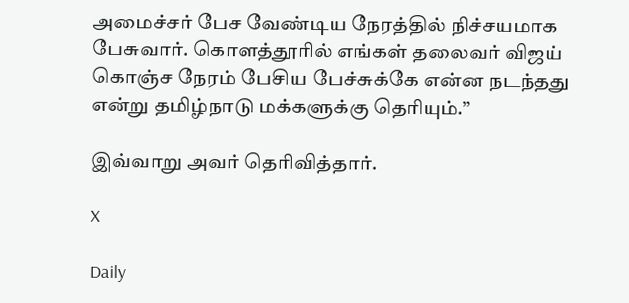அமைச்சர் பேச வேண்டிய நேரத்தில் நிச்சயமாக பேசுவார். கொளத்தூரில் எங்கள் தலைவர் விஜய் கொஞ்ச நேரம் பேசிய பேச்சுக்கே என்ன நடந்தது என்று தமிழ்நாடு மக்களுக்கு தெரியும்.”

இவ்வாறு அவர் தெரிவித்தார்.

X

Daily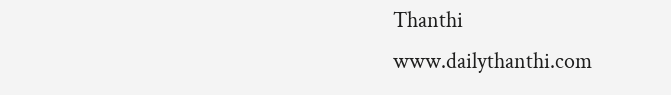Thanthi
www.dailythanthi.com